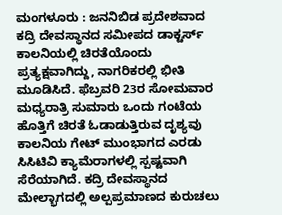ಮಂಗಳೂರು : ಜನನಿಬಿಡ ಪ್ರದೇಶವಾದ ಕದ್ರಿ ದೇವಸ್ಥಾನದ ಸಮೀಪದ ಡಾಕ್ಟರ್ಸ್ ಕಾಲನಿಯಲ್ಲಿ ಚಿರತೆಯೊಂದು ಪ್ರತ್ಯಕ್ಷವಾಗಿದ್ದು, ನಾಗರಿಕರಲ್ಲಿ ಭೀತಿ ಮೂಡಿಸಿದೆ. ಫೆಬ್ರವರಿ 23ರ ಸೋಮವಾರ ಮಧ್ಯರಾತ್ರಿ ಸುಮಾರು ಒಂದು ಗಂಟೆಯ ಹೊತ್ತಿಗೆ ಚಿರತೆ ಓಡಾಡುತ್ತಿರುವ ದೃಶ್ಯವು ಕಾಲನಿಯ ಗೇಟ್ ಮುಂಭಾಗದ ಎರಡು ಸಿಸಿಟಿವಿ ಕ್ಯಾಮೆರಾಗಳಲ್ಲಿ ಸ್ಪಷ್ಟವಾಗಿ ಸೆರೆಯಾಗಿದೆ. ಕದ್ರಿ ದೇವಸ್ಥಾನದ ಮೇಲ್ಭಾಗದಲ್ಲಿ ಅಲ್ಪಪ್ರಮಾಣದ ಕುರುಚಲು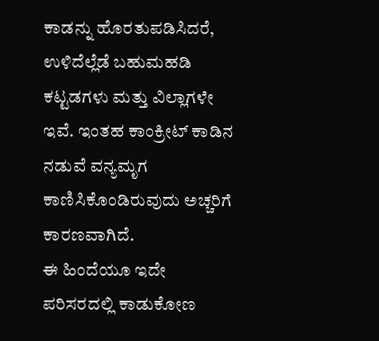ಕಾಡನ್ನು ಹೊರತುಪಡಿಸಿದರೆ, ಉಳಿದೆಲ್ಲೆಡೆ ಬಹುಮಹಡಿ ಕಟ್ಟಡಗಳು ಮತ್ತು ವಿಲ್ಲಾಗಳೇ ಇವೆ. ಇಂತಹ ಕಾಂಕ್ರೀಟ್ ಕಾಡಿನ ನಡುವೆ ವನ್ಯಮೃಗ ಕಾಣಿಸಿಕೊಂಡಿರುವುದು ಅಚ್ಚರಿಗೆ ಕಾರಣವಾಗಿದೆ.
ಈ ಹಿಂದೆಯೂ ಇದೇ ಪರಿಸರದಲ್ಲಿ ಕಾಡುಕೋಣ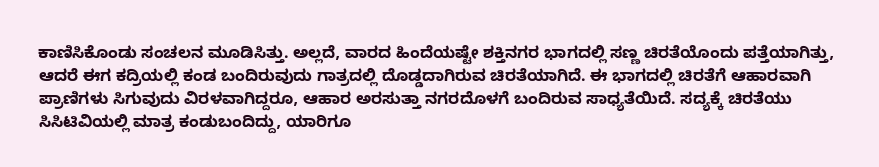ಕಾಣಿಸಿಕೊಂಡು ಸಂಚಲನ ಮೂಡಿಸಿತ್ತು. ಅಲ್ಲದೆ, ವಾರದ ಹಿಂದೆಯಷ್ಟೇ ಶಕ್ತಿನಗರ ಭಾಗದಲ್ಲಿ ಸಣ್ಣ ಚಿರತೆಯೊಂದು ಪತ್ತೆಯಾಗಿತ್ತು, ಆದರೆ ಈಗ ಕದ್ರಿಯಲ್ಲಿ ಕಂಡ ಬಂದಿರುವುದು ಗಾತ್ರದಲ್ಲಿ ದೊಡ್ಡದಾಗಿರುವ ಚಿರತೆಯಾಗಿದೆ. ಈ ಭಾಗದಲ್ಲಿ ಚಿರತೆಗೆ ಆಹಾರವಾಗಿ ಪ್ರಾಣಿಗಳು ಸಿಗುವುದು ವಿರಳವಾಗಿದ್ದರೂ, ಆಹಾರ ಅರಸುತ್ತಾ ನಗರದೊಳಗೆ ಬಂದಿರುವ ಸಾಧ್ಯತೆಯಿದೆ. ಸದ್ಯಕ್ಕೆ ಚಿರತೆಯು ಸಿಸಿಟಿವಿಯಲ್ಲಿ ಮಾತ್ರ ಕಂಡುಬಂದಿದ್ದು, ಯಾರಿಗೂ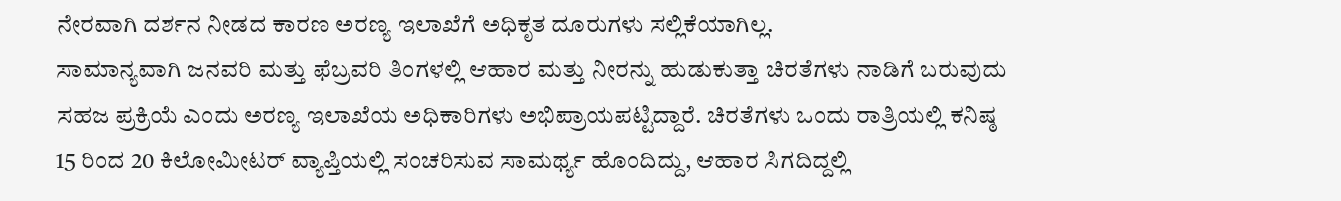ನೇರವಾಗಿ ದರ್ಶನ ನೀಡದ ಕಾರಣ ಅರಣ್ಯ ಇಲಾಖೆಗೆ ಅಧಿಕೃತ ದೂರುಗಳು ಸಲ್ಲಿಕೆಯಾಗಿಲ್ಲ.
ಸಾಮಾನ್ಯವಾಗಿ ಜನವರಿ ಮತ್ತು ಫೆಬ್ರವರಿ ತಿಂಗಳಲ್ಲಿ ಆಹಾರ ಮತ್ತು ನೀರನ್ನು ಹುಡುಕುತ್ತಾ ಚಿರತೆಗಳು ನಾಡಿಗೆ ಬರುವುದು ಸಹಜ ಪ್ರಕ್ರಿಯೆ ಎಂದು ಅರಣ್ಯ ಇಲಾಖೆಯ ಅಧಿಕಾರಿಗಳು ಅಭಿಪ್ರಾಯಪಟ್ಟಿದ್ದಾರೆ. ಚಿರತೆಗಳು ಒಂದು ರಾತ್ರಿಯಲ್ಲಿ ಕನಿಷ್ಠ 15 ರಿಂದ 20 ಕಿಲೋಮೀಟರ್ ವ್ಯಾಪ್ತಿಯಲ್ಲಿ ಸಂಚರಿಸುವ ಸಾಮರ್ಥ್ಯ ಹೊಂದಿದ್ದು, ಆಹಾರ ಸಿಗದಿದ್ದಲ್ಲಿ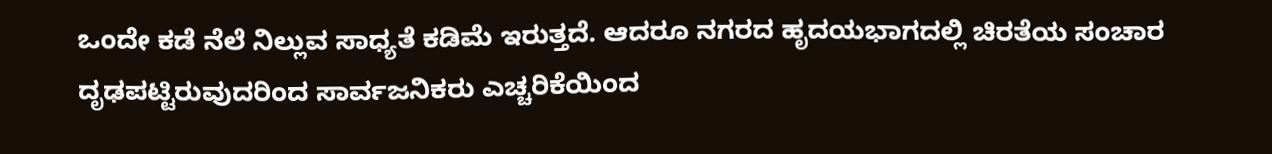ಒಂದೇ ಕಡೆ ನೆಲೆ ನಿಲ್ಲುವ ಸಾಧ್ಯತೆ ಕಡಿಮೆ ಇರುತ್ತದೆ. ಆದರೂ ನಗರದ ಹೃದಯಭಾಗದಲ್ಲಿ ಚಿರತೆಯ ಸಂಚಾರ ದೃಢಪಟ್ಟಿರುವುದರಿಂದ ಸಾರ್ವಜನಿಕರು ಎಚ್ಚರಿಕೆಯಿಂದ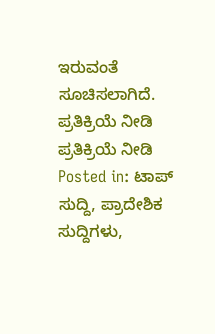ಇರುವಂತೆ ಸೂಚಿಸಲಾಗಿದೆ.
ಪ್ರತಿಕ್ರಿಯೆ ನೀಡಿ
ಪ್ರತಿಕ್ರಿಯೆ ನೀಡಿ
Posted in: ಟಾಪ್ ಸುದ್ದಿ, ಪ್ರಾದೇಶಿಕ ಸುದ್ದಿಗಳು,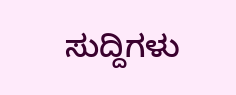ಸುದ್ದಿಗಳು